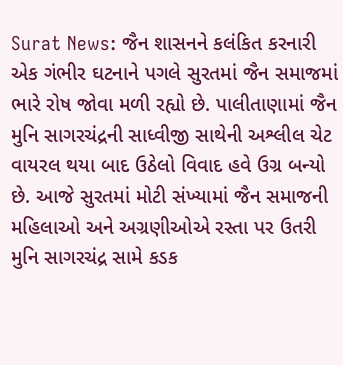Surat News: જૈન શાસનને કલંકિત કરનારી એક ગંભીર ઘટનાને પગલે સુરતમાં જૈન સમાજમાં ભારે રોષ જોવા મળી રહ્યો છે. પાલીતાણામાં જૈન મુનિ સાગરચંદ્રની સાધ્વીજી સાથેની અશ્લીલ ચેટ વાયરલ થયા બાદ ઉઠેલો વિવાદ હવે ઉગ્ર બન્યો છે. આજે સુરતમાં મોટી સંખ્યામાં જૈન સમાજની મહિલાઓ અને અગ્રણીઓએ રસ્તા પર ઉતરી મુનિ સાગરચંદ્ર સામે કડક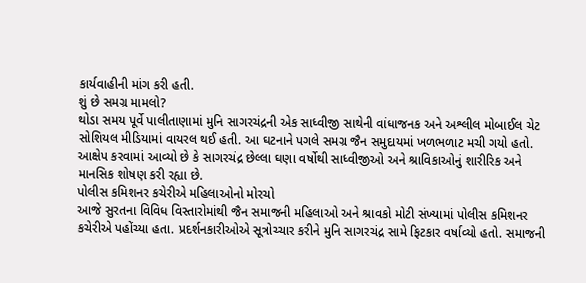કાર્યવાહીની માંગ કરી હતી.
શું છે સમગ્ર મામલો?
થોડા સમય પૂર્વે પાલીતાણામાં મુનિ સાગરચંદ્રની એક સાધ્વીજી સાથેની વાંધાજનક અને અશ્લીલ મોબાઈલ ચેટ સોશિયલ મીડિયામાં વાયરલ થઈ હતી. આ ઘટનાને પગલે સમગ્ર જૈન સમુદાયમાં ખળભળાટ મચી ગયો હતો. આક્ષેપ કરવામાં આવ્યો છે કે સાગરચંદ્ર છેલ્લા ઘણા વર્ષોથી સાધ્વીજીઓ અને શ્રાવિકાઓનું શારીરિક અને માનસિક શોષણ કરી રહ્યા છે.
પોલીસ કમિશનર કચેરીએ મહિલાઓનો મોરચો
આજે સુરતના વિવિધ વિસ્તારોમાંથી જૈન સમાજની મહિલાઓ અને શ્રાવકો મોટી સંખ્યામાં પોલીસ કમિશનર કચેરીએ પહોંચ્યા હતા. પ્રદર્શનકારીઓએ સૂત્રોચ્ચાર કરીને મુનિ સાગરચંદ્ર સામે ફિટકાર વર્ષાવ્યો હતો. સમાજની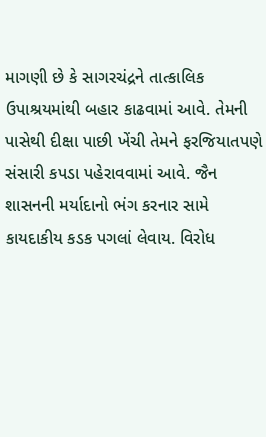માગણી છે કે સાગરચંદ્રને તાત્કાલિક ઉપાશ્રયમાંથી બહાર કાઢવામાં આવે. તેમની પાસેથી દીક્ષા પાછી ખેંચી તેમને ફરજિયાતપણે સંસારી કપડા પહેરાવવામાં આવે. જૈન શાસનની મર્યાદાનો ભંગ કરનાર સામે કાયદાકીય કડક પગલાં લેવાય. વિરોધ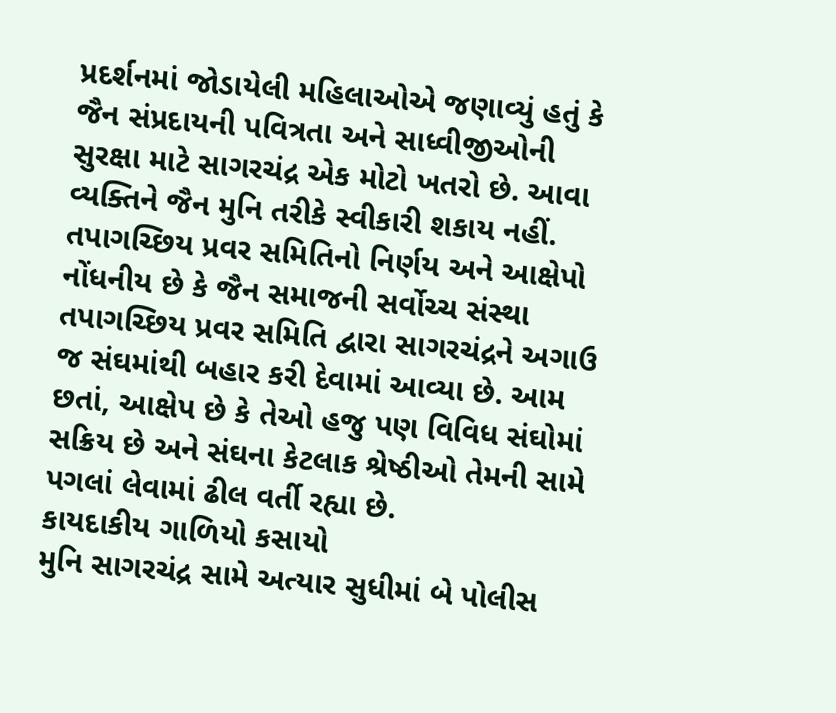પ્રદર્શનમાં જોડાયેલી મહિલાઓએ જણાવ્યું હતું કે જૈન સંપ્રદાયની પવિત્રતા અને સાધ્વીજીઓની સુરક્ષા માટે સાગરચંદ્ર એક મોટો ખતરો છે. આવા વ્યક્તિને જૈન મુનિ તરીકે સ્વીકારી શકાય નહીં.
તપાગચ્છિય પ્રવર સમિતિનો નિર્ણય અને આક્ષેપો
નોંધનીય છે કે જૈન સમાજની સર્વોચ્ચ સંસ્થા તપાગચ્છિય પ્રવર સમિતિ દ્વારા સાગરચંદ્રને અગાઉ જ સંઘમાંથી બહાર કરી દેવામાં આવ્યા છે. આમ છતાં, આક્ષેપ છે કે તેઓ હજુ પણ વિવિધ સંઘોમાં સક્રિય છે અને સંઘના કેટલાક શ્રેષ્ઠીઓ તેમની સામે પગલાં લેવામાં ઢીલ વર્તી રહ્યા છે.
કાયદાકીય ગાળિયો કસાયો
મુનિ સાગરચંદ્ર સામે અત્યાર સુધીમાં બે પોલીસ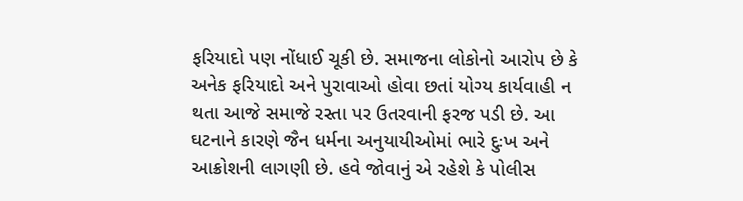ફરિયાદો પણ નોંધાઈ ચૂકી છે. સમાજના લોકોનો આરોપ છે કે અનેક ફરિયાદો અને પુરાવાઓ હોવા છતાં યોગ્ય કાર્યવાહી ન થતા આજે સમાજે રસ્તા પર ઉતરવાની ફરજ પડી છે. આ ઘટનાને કારણે જૈન ધર્મના અનુયાયીઓમાં ભારે દુઃખ અને આક્રોશની લાગણી છે. હવે જોવાનું એ રહેશે કે પોલીસ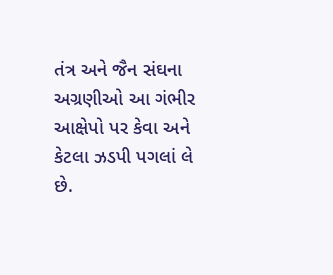તંત્ર અને જૈન સંઘના અગ્રણીઓ આ ગંભીર આક્ષેપો પર કેવા અને કેટલા ઝડપી પગલાં લે છે.